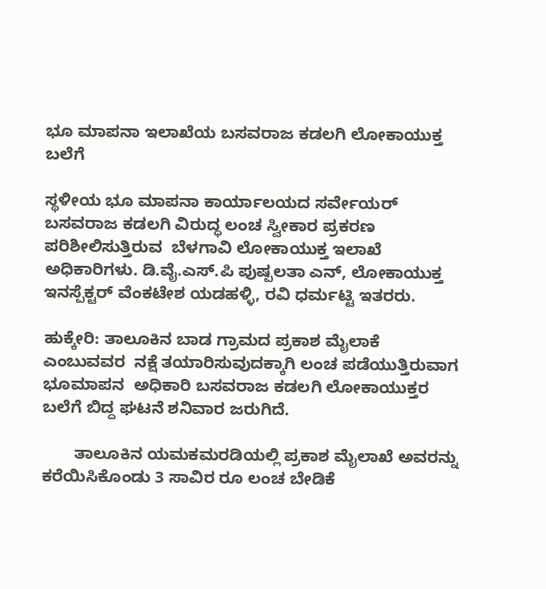ಭೂ ಮಾಪನಾ ಇಲಾಖೆಯ ಬಸವರಾಜ ಕಡಲಗಿ ಲೋಕಾಯುಕ್ತ ಬಲೆಗೆ

ಸ್ಥಳೀಯ ಭೂ ಮಾಪನಾ ಕಾರ್ಯಾಲಯದ ಸರ್ವೇಯರ್ ಬಸವರಾಜ ಕಡಲಗಿ ವಿರುದ್ಧ ಲಂಚ ಸ್ವೀಕಾರ ಪ್ರಕರಣ ಪರಿಶೀಲಿಸುತ್ತಿರುವ  ಬೆಳಗಾವಿ ಲೋಕಾಯುಕ್ತ ಇಲಾಖೆ ಅಧಿಕಾರಿಗಳು. ಡಿ.ವೈ.ಎಸ್.ಪಿ ಪುಷ್ಪಲತಾ ಎನ್, ಲೋಕಾಯುಕ್ತ ಇನಸ್ಪೆಕ್ಟರ್ ವೆಂಕಟೇಶ ಯಡಹಳ್ಳಿ, ರವಿ ಧರ್ಮಟ್ಟಿ ಇತರರು.

ಹುಕ್ಕೇರಿ: ತಾಲೂಕಿನ ಬಾಡ ಗ್ರಾಮದ ಪ್ರಕಾಶ ಮೈಲಾಕೆ ಎಂಬುವವರ  ನಕ್ಷೆ ತಯಾರಿಸುವುದಕ್ಕಾಗಿ ಲಂಚ ಪಡೆಯುತ್ತಿರುವಾಗ ಭೂಮಾಪನ  ಅಧಿಕಾರಿ ಬಸವರಾಜ ಕಡಲಗಿ ಲೋಕಾಯುಕ್ತರ ಬಲೆಗೆ ಬಿದ್ದ ಘಟನೆ ಶನಿವಾರ ಜರುಗಿದೆ.

       ತಾಲೂಕಿನ ಯಮಕಮರಡಿಯಲ್ಲಿ ಪ್ರಕಾಶ ಮೈಲಾಖೆ ಅವರನ್ನು ಕರೆಯಿಸಿಕೊಂಡು 3 ಸಾವಿರ ರೂ ಲಂಚ ಬೇಡಿಕೆ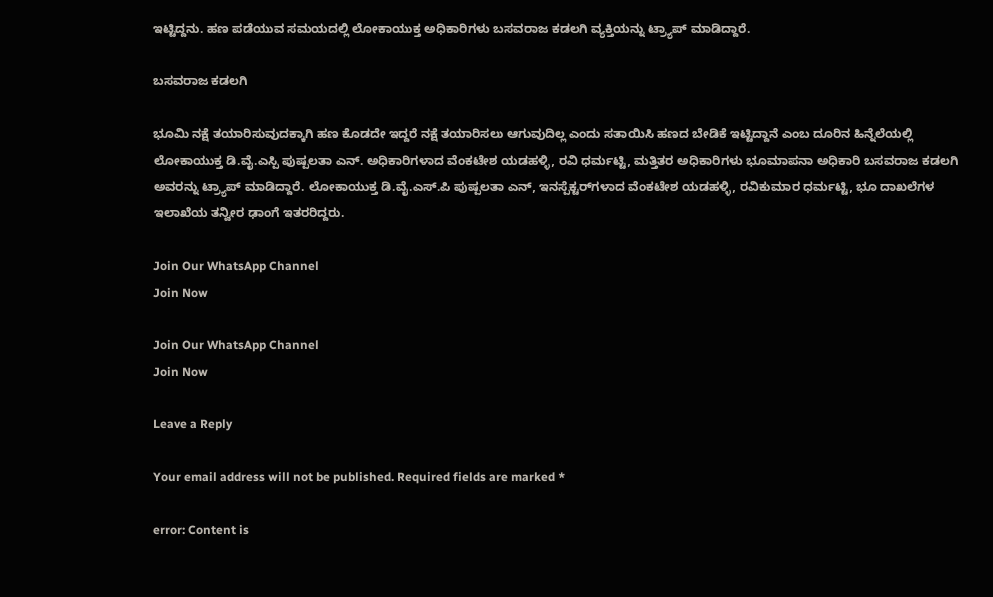ಇಟ್ಟಿದ್ದನು. ಹಣ ಪಡೆಯುವ ಸಮಯದಲ್ಲಿ ಲೋಕಾಯುಕ್ತ ಅಧಿಕಾರಿಗಳು ಬಸವರಾಜ ಕಡಲಗಿ ವ್ಯಕ್ತಿಯನ್ನು ಟ್ರ್ಯಾಪ್ ಮಾಡಿದ್ದಾರೆ.

ಬಸವರಾಜ ಕಡಲಗಿ

ಭೂಮಿ ನಕ್ಷೆ ತಯಾರಿಸುವುದಕ್ಕಾಗಿ ಹಣ ಕೊಡದೇ ಇದ್ದರೆ ನಕ್ಷೆ ತಯಾರಿಸಲು ಆಗುವುದಿಲ್ಲ ಎಂದು ಸತಾಯಿಸಿ ಹಣದ ಬೇಡಿಕೆ ಇಟ್ಟಿದ್ದಾನೆ ಎಂಬ ದೂರಿನ ಹಿನ್ನೆಲೆಯಲ್ಲಿ ಲೋಕಾಯುಕ್ತ ಡಿ.ವೈ.ಎಸ್ಪಿ ಪುಷ್ಪಲತಾ ಎನ್. ಅಧಿಕಾರಿಗಳಾದ ವೆಂಕಟೇಶ ಯಡಹಳ್ಳಿ, ರವಿ ಧರ್ಮಟ್ಟಿ, ಮತ್ತಿತರ ಅಧಿಕಾರಿಗಳು ಭೂಮಾಪನಾ ಅಧಿಕಾರಿ ಬಸವರಾಜ ಕಡಲಗಿ ಅವರನ್ನು ಟ್ರ್ಯಾಪ್ ಮಾಡಿದ್ದಾರೆ. ಲೋಕಾಯುಕ್ತ ಡಿ.ವೈ.ಎಸ್.ಪಿ ಪುಷ್ಪಲತಾ ಎನ್, ಇನಸ್ಪೆಕ್ಟರ್‌ಗಳಾದ ವೆಂಕಟೇಶ ಯಡಹಳ್ಳಿ, ರವಿಕುಮಾರ ಧರ್ಮಟ್ಟಿ, ಭೂ ದಾಖಲೆಗಳ ಇಲಾಖೆಯ ತನ್ವೀರ ಢಾಂಗೆ ಇತರರಿದ್ದರು.

Join Our WhatsApp Channel
Join Now

Join Our WhatsApp Channel
Join Now

Leave a Reply

Your email address will not be published. Required fields are marked *

error: Content is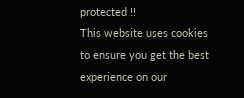protected !!
This website uses cookies to ensure you get the best experience on our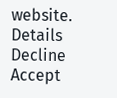website. Details
Decline
Accept